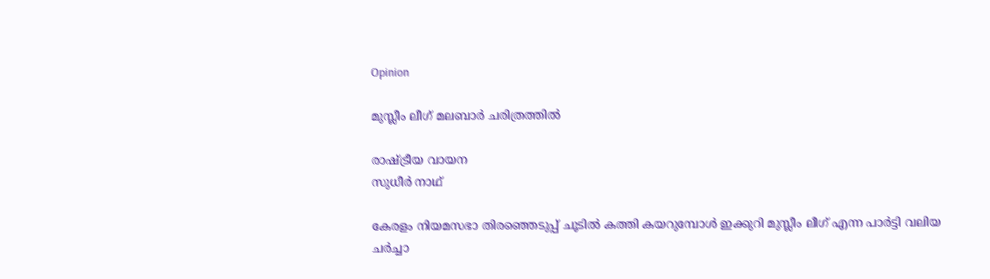Opinion

മുസ്ലീം ലീഗ് മലബാര്‍ ചരിത്രത്തില്‍

രാഷ്ട്രീയ വായന
സുധീര്‍ നാഥ്

കേരളം നിയമസഭാ തിരഞ്ഞെടുപ്പ് ചൂടില്‍ കത്തി കയറുമ്പോള്‍ ഇക്കുറി മുസ്ലീം ലീഗ് എന്ന പാര്‍ട്ടി വലിയ ചര്‍ച്ചാ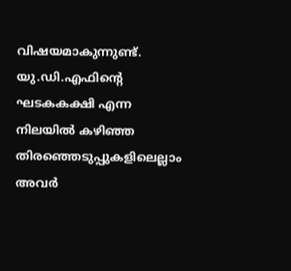വിഷയമാകുന്നുണ്ട്. യു.ഡി.എഫിന്‍റെ ഘടകകക്ഷി എന്ന നിലയില്‍ കഴിഞ്ഞ തിരഞ്ഞെടുപ്പുകളിലെല്ലാം അവര്‍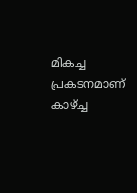മികച്ച പ്രകടനമാണ് കാഴ്ച്ച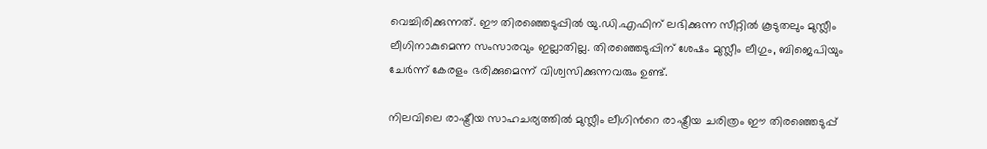വെച്ചിരിക്കുന്നത്. ഈ തിരഞ്ഞെടുപ്പില്‍ യു.ഡി.എഫിന് ലഭിക്കുന്ന സീറ്റില്‍ കൂടുതലും മുസ്ലീം ലീഗിനാകുമെന്ന സംസാരവും ഇല്ലാതില്ല. തിരഞ്ഞെടുപ്പിന് ശേഷം മുസ്ലീം ലീഗും, ബിജെപിയും ചേര്‍ന്ന് കേരളം ഭരിക്കുമെന്ന് വിശ്വസിക്കുന്നവരും ഉണ്ട്.

നിലവിലെ രാഷ്ട്രീയ സാഹചര്യത്തില്‍ മുസ്ലീം ലീഗിന്‍റെ രാഷ്ട്രീയ ചരിത്രം ഈ തിരഞ്ഞെടുപ്പ്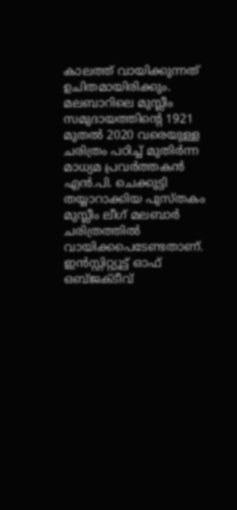കാലത്ത് വായിക്കുന്നത് ഉചിതമായിരിക്കും. മലബാറിലെ മുസ്ലീം സമുദായത്തിന്‍റെ 1921 മുതല്‍ 2020 വരെയുള്ള ചരിത്രം പഠിച്ച് മുതിര്‍ന്ന മാധ്യമ പ്രവര്‍ത്തകന്‍ എന്‍.പി. ചെക്കുട്ടി തയ്യാറാക്കിയ പുസ്തകം മുസ്ലീം ലീഗ് മലബാര്‍ ചരിത്രത്തില്‍ വായിക്കപെടേണ്ടതാണ്. ഇന്‍സ്റ്റിറ്റ്യൂട്ട് ഓഫ് ഒബ്ജക്ടീവ്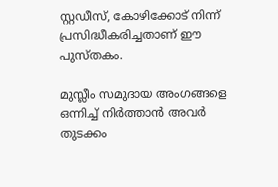സ്റ്റഡീസ്, കോഴിക്കോട് നിന്ന് പ്രസിദ്ധീകരിച്ചതാണ് ഈ പുസ്തകം.

മുസ്ലീം സമുദായ അംഗങ്ങളെ ഒന്നിച്ച് നിര്‍ത്താന്‍ അവര്‍ തുടക്കം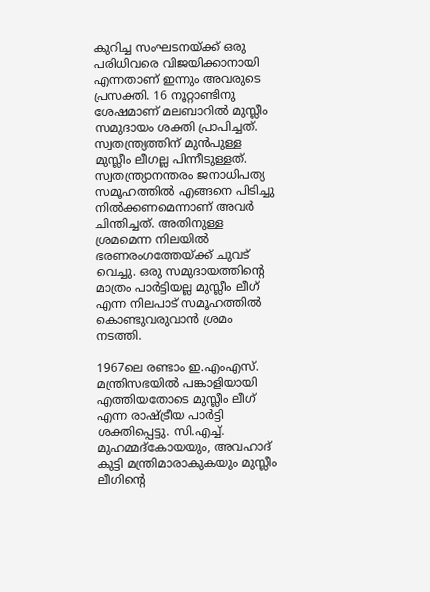കുറിച്ച സംഘടനയ്ക്ക് ഒരു പരിധിവരെ വിജയിക്കാനായി എന്നതാണ് ഇന്നും അവരുടെ പ്രസക്തി. 16 നൂറ്റാണ്ടിനു ശേഷമാണ് മലബാറില്‍ മുസ്ലീം സമുദായം ശക്തി പ്രാപിച്ചത്. സ്വതന്ത്ര്യത്തിന് മുന്‍പുള്ള മുസ്ലീം ലീഗല്ല പിന്നീടുള്ളത്. സ്വതന്ത്ര്യാനന്തരം ജനാധിപത്യ സമൂഹത്തില്‍ എങ്ങനെ പിടിച്ചു നില്‍ക്കണമെന്നാണ് അവര്‍ ചിന്തിച്ചത്. അതിനുള്ള ശ്രമമെന്ന നിലയില്‍ ഭരണരംഗത്തേയ്ക്ക് ചുവട് വെച്ചു. ഒരു സമുദായത്തിന്‍റെ മാത്രം പാര്‍ട്ടിയല്ല മുസ്ലീം ലീഗ് എന്ന നിലപാട് സമൂഹത്തില്‍ കൊണ്ടുവരുവാന്‍ ശ്രമം നടത്തി.

1967ലെ രണ്ടാം ഇ.എംഎസ്. മന്ത്രിസഭയില്‍ പങ്കാളിയായി എത്തിയതോടെ മുസ്ലീം ലീഗ് എന്ന രാഷ്ട്രീയ പാര്‍ട്ടി ശക്തിപ്പെട്ടു. സി.എച്ച്. മുഹമ്മദ്കോയയും, അവഹാദ് കുട്ടി മന്ത്രിമാരാകുകയും മുസ്ലീം ലീഗിന്‍റെ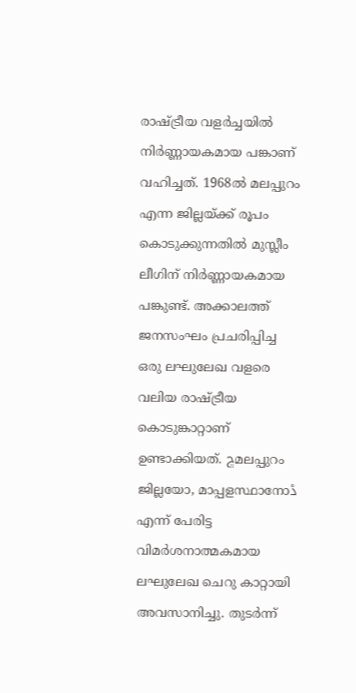രാഷ്ട്രീയ വളര്‍ച്ചയില്‍ നിര്‍ണ്ണായകമായ പങ്കാണ് വഹിച്ചത്. 1968ല്‍ മലപ്പുറം എന്ന ജില്ലയ്ക്ക് രൂപം കൊടുക്കുന്നതില്‍ മുസ്ലീം ലീഗിന് നിര്‍ണ്ണായകമായ പങ്കുണ്ട്. അക്കാലത്ത് ജനസംഘം പ്രചരിപ്പിച്ച ഒരു ലഘുലേഖ വളരെ വലിയ രാഷ്ട്രീയ കൊടുങ്കാറ്റാണ് ഉണ്ടാക്കിയത്. ڇമലപ്പുറം ജില്ലയോ, മാപ്പളസ്ഥാനോڈ എന്ന് പേരിട്ട വിമര്‍ശനാത്മകമായ ലഘുലേഖ ചെറു കാറ്റായി അവസാനിച്ചു. തുടര്‍ന്ന്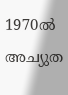1970ല്‍ അച്യുത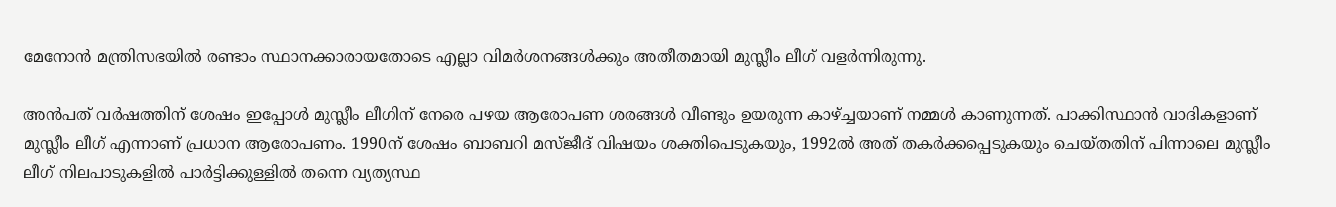മേനോന്‍ മന്ത്രിസഭയില്‍ രണ്ടാം സ്ഥാനക്കാരായതോടെ എല്ലാ വിമര്‍ശനങ്ങള്‍ക്കും അതീതമായി മുസ്ലീം ലീഗ് വളര്‍ന്നിരുന്നു.

അന്‍പത് വര്‍ഷത്തിന് ശേഷം ഇപ്പോള്‍ മുസ്ലീം ലീഗിന് നേരെ പഴയ ആരോപണ ശരങ്ങള്‍ വീണ്ടും ഉയരുന്ന കാഴ്ച്ചയാണ് നമ്മള്‍ കാണുന്നത്. പാക്കിസ്ഥാന്‍ വാദികളാണ് മുസ്ലീം ലീഗ് എന്നാണ് പ്രധാന ആരോപണം. 1990ന് ശേഷം ബാബറി മസ്ജീദ് വിഷയം ശക്തിപെടുകയും, 1992ല്‍ അത് തകര്‍ക്കപ്പെടുകയും ചെയ്തതിന് പിന്നാലെ മുസ്ലീം ലീഗ് നിലപാടുകളില്‍ പാര്‍ട്ടിക്കുള്ളില്‍ തന്നെ വ്യത്യസ്ഥ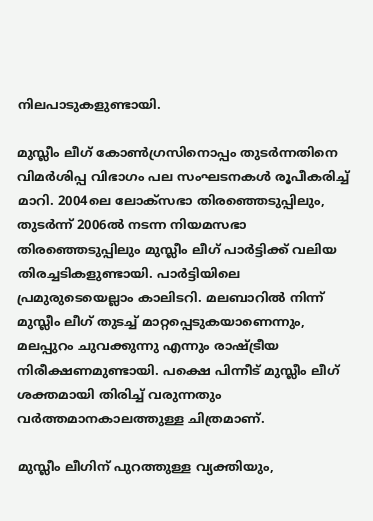നിലപാടുകളുണ്ടായി.

മുസ്ലീം ലീഗ് കോണ്‍ഗ്രസിനൊപ്പം തുടര്‍ന്നതിനെ വിമര്‍ശിപ്പ വിഭാഗം പല സംഘടനകള്‍ രൂപീകരിച്ച് മാറി. 2004ലെ ലോക്സഭാ തിരഞ്ഞെടുപ്പിലും, തുടര്‍ന്ന് 2006ല്‍ നടന്ന നിയമസഭാ തിരഞ്ഞെടുപ്പിലും മുസ്ലീം ലീഗ് പാര്‍ട്ടിക്ക് വലിയ തിരച്ചടികളുണ്ടായി. പാര്‍ട്ടിയിലെ പ്രമുരുടെയെല്ലാം കാലിടറി. മലബാറില്‍ നിന്ന് മുസ്ലീം ലീഗ് തുടച്ച് മാറ്റപ്പെടുകയാണെന്നും, മലപ്പുറം ചുവക്കുന്നു എന്നും രാഷ്ട്രീയ നിരീക്ഷണമുണ്ടായി. പക്ഷെ പിന്നീട് മുസ്ലീം ലീഗ് ശക്തമായി തിരിച്ച് വരുന്നതും വര്‍ത്തമാനകാലത്തുള്ള ചിത്രമാണ്.

മുസ്ലീം ലീഗിന് പുറത്തുള്ള വ്യക്തിയും,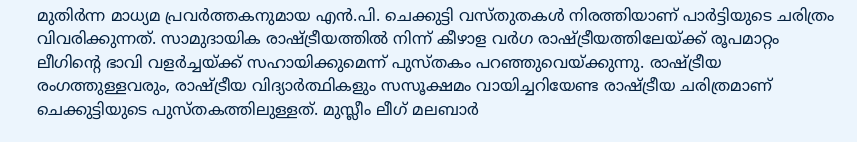മുതിര്‍ന്ന മാധ്യമ പ്രവര്‍ത്തകനുമായ എന്‍.പി. ചെക്കുട്ടി വസ്തുതകള്‍ നിരത്തിയാണ് പാര്‍ട്ടിയുടെ ചരിത്രം വിവരിക്കുന്നത്. സാമുദായിക രാഷ്ട്രീയത്തില്‍ നിന്ന് കീഴാള വര്‍ഗ രാഷ്ട്രീയത്തിലേയ്ക്ക് രൂപമാറ്റം ലീഗിന്‍റെ ഭാവി വളര്‍ച്ചയ്ക്ക് സഹായിക്കുമെന്ന് പുസ്തകം പറഞ്ഞുവെയ്ക്കുന്നു. രാഷ്ട്രീയ രംഗത്തുള്ളവരും, രാഷ്ട്രീയ വിദ്യാര്‍ത്ഥികളും സസൂക്ഷമം വായിച്ചറിയേണ്ട രാഷ്ട്രീയ ചരിത്രമാണ് ചെക്കുട്ടിയുടെ പുസ്തകത്തിലുള്ളത്. മുസ്ലീം ലീഗ് മലബാര്‍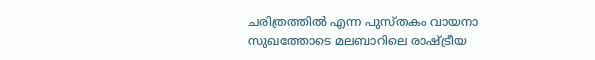ചരിത്രത്തില്‍ എന്ന പുസ്തകം വായനാ സുഖത്തോടെ മലബാറിലെ രാഷ്ട്രീയ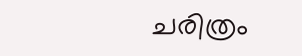ചരിത്രം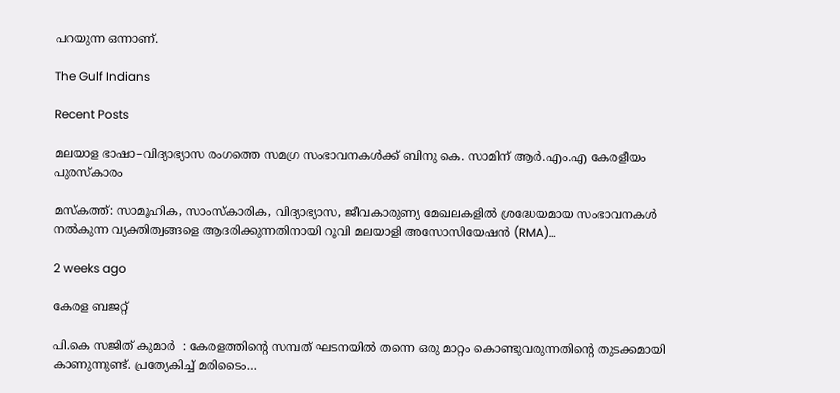പറയുന്ന ഒന്നാണ്.

The Gulf Indians

Recent Posts

മലയാള ഭാഷാ–വിദ്യാഭ്യാസ രംഗത്തെ സമഗ്ര സംഭാവനകൾക്ക് ബിനു കെ. സാമിന് ആർ.എം.എ കേരളീയം പുരസ്‌കാരം

മസ്കത്ത്: സാമൂഹിക, സാംസ്‌കാരിക, വിദ്യാഭ്യാസ, ജീവകാരുണ്യ മേഖലകളിൽ ശ്രദ്ധേയമായ സംഭാവനകൾ നൽകുന്ന വ്യക്തിത്വങ്ങളെ ആദരിക്കുന്നതിനായി റൂവി മലയാളി അസോസിയേഷൻ (RMA)…

2 weeks ago

കേരള ബജറ്റ്

പി.കെ സജിത് കുമാര്‍  : കേരളത്തിന്റെ സമ്പത് ഘടനയിൽ തന്നെ ഒരു മാറ്റം കൊണ്ടുവരുന്നതിന്റെ തുടക്കമായി കാണുന്നുണ്ട്. പ്രത്യേകിച്ച് മരിടൈം…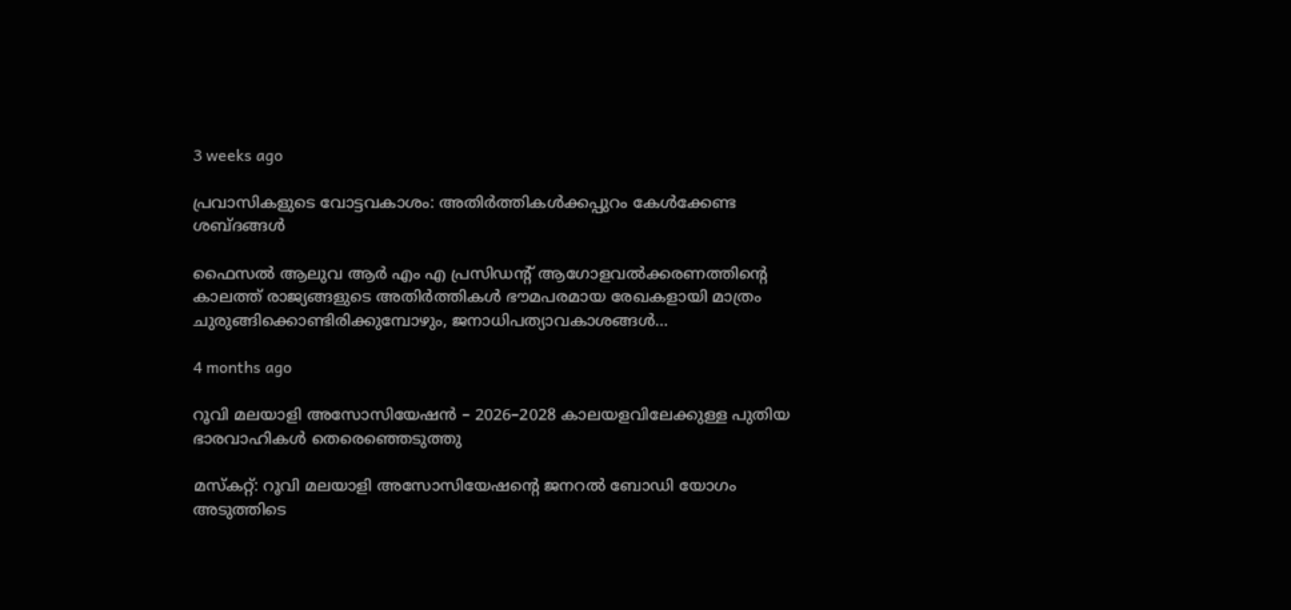3 weeks ago

പ്രവാസികളുടെ വോട്ടവകാശം: അതിർത്തികൾക്കപ്പുറം കേൾക്കേണ്ട ശബ്ദങ്ങൾ

ഫൈസൽ ആലുവ ആർ എം എ പ്രസിഡന്റ് ആഗോളവൽക്കരണത്തിന്റെ കാലത്ത് രാജ്യങ്ങളുടെ അതിർത്തികൾ ഭൗമപരമായ രേഖകളായി മാത്രം ചുരുങ്ങിക്കൊണ്ടിരിക്കുമ്പോഴും, ജനാധിപത്യാവകാശങ്ങൾ…

4 months ago

റൂവി മലയാളി അസോസിയേഷൻ – 2026–2028 കാലയളവിലേക്കുള്ള പുതിയ ഭാരവാഹികൾ തെരെഞ്ഞെടുത്തു

മസ്കറ്റ്: റൂവി മലയാളി അസോസിയേഷന്റെ ജനറൽ ബോഡി യോഗം അടുത്തിടെ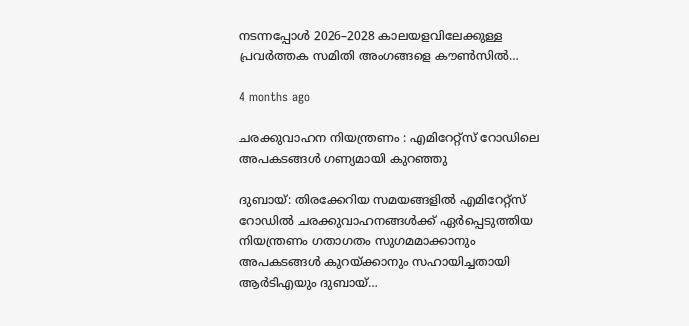നടന്നപ്പോൾ 2026–2028 കാലയളവിലേക്കുള്ള പ്രവർത്തക സമിതി അംഗങ്ങളെ കൗൺസിൽ…

4 months ago

ചരക്കുവാഹന നിയന്ത്രണം : എമിറേറ്റ്സ് റോഡിലെ അപകടങ്ങൾ ഗണ്യമായി കുറഞ്ഞു

ദുബായ്: തിരക്കേറിയ സമയങ്ങളിൽ എമിറേറ്റ്സ് റോഡിൽ ചരക്കുവാഹനങ്ങൾക്ക് ഏർപ്പെടുത്തിയ നിയന്ത്രണം ഗതാഗതം സുഗമമാക്കാനും അപകടങ്ങൾ കുറയ്ക്കാനും സഹായിച്ചതായി ആർടിഎയും ദുബായ്…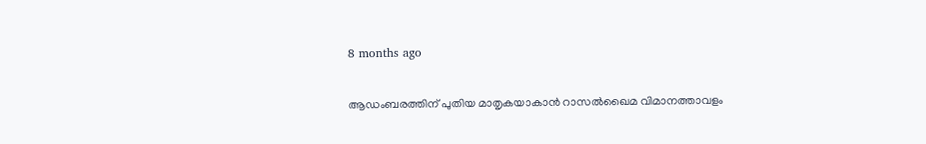8 months ago

ആഡംബരത്തിന് പുതിയ മാതൃകയാകാൻ റാസൽഖൈമ വിമാനത്താവളം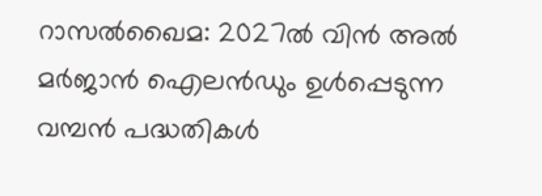റാസൽഖൈമ: 2027ൽ വിൻ അൽ മർജാൻ ഐലൻഡും ഉൾപ്പെടുന്ന വമ്പൻ പദ്ധതികൾ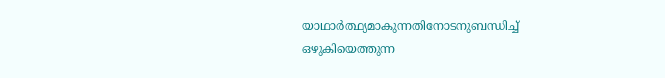യാഥാർത്ഥ്യമാകുന്നതിനോടനുബന്ധിച്ച് ഒഴുകിയെത്തുന്ന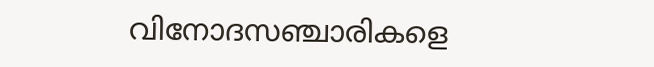വിനോദസഞ്ചാരികളെ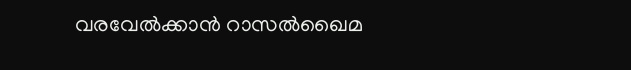വരവേൽക്കാൻ റാസൽഖൈമ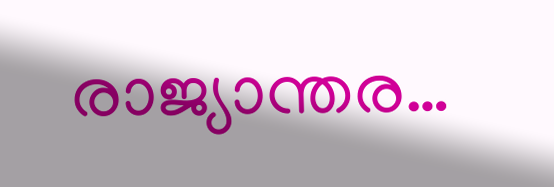രാജ്യാന്തര…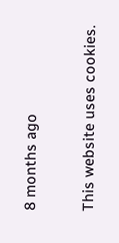8 months ago

This website uses cookies.